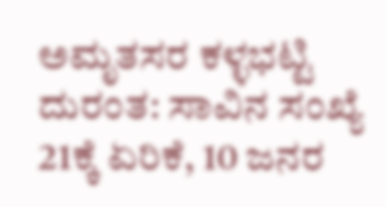ಅಮೃತಸರ ಕಳ್ಳಭಟ್ಟಿ ದುರಂತ: ಸಾವಿನ ಸಂಖ್ಯೆ 21ಕ್ಕೆ ಏರಿಕೆ, 10 ಜನರ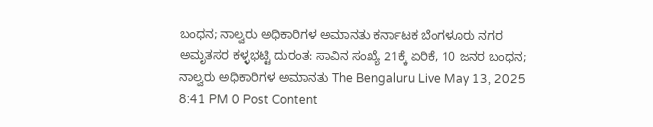ಬಂಧನ; ನಾಲ್ವರು ಅಧಿಕಾರಿಗಳ ಅಮಾನತು ಕರ್ನಾಟಕ ಬೆಂಗಳೂರು ನಗರ ಅಮೃತಸರ ಕಳ್ಳಭಟ್ಟಿ ದುರಂತ: ಸಾವಿನ ಸಂಖ್ಯೆ 21ಕ್ಕೆ ಏರಿಕೆ, 10 ಜನರ ಬಂಧನ; ನಾಲ್ವರು ಅಧಿಕಾರಿಗಳ ಅಮಾನತು The Bengaluru Live May 13, 2025 8:41 PM 0 Post Content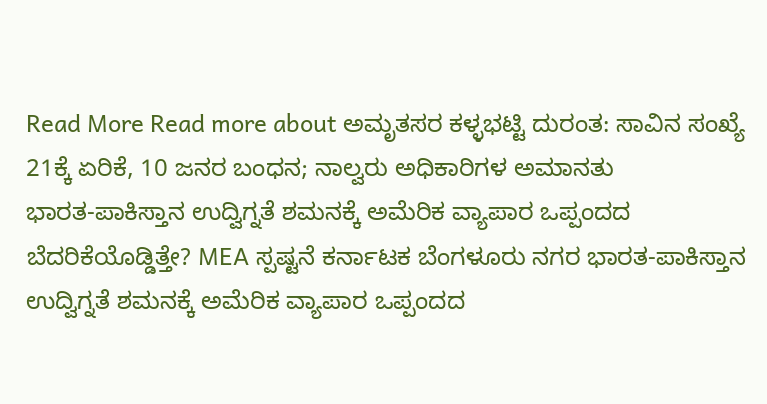Read More Read more about ಅಮೃತಸರ ಕಳ್ಳಭಟ್ಟಿ ದುರಂತ: ಸಾವಿನ ಸಂಖ್ಯೆ 21ಕ್ಕೆ ಏರಿಕೆ, 10 ಜನರ ಬಂಧನ; ನಾಲ್ವರು ಅಧಿಕಾರಿಗಳ ಅಮಾನತು
ಭಾರತ-ಪಾಕಿಸ್ತಾನ ಉದ್ವಿಗ್ನತೆ ಶಮನಕ್ಕೆ ಅಮೆರಿಕ ವ್ಯಾಪಾರ ಒಪ್ಪಂದದ ಬೆದರಿಕೆಯೊಡ್ಡಿತ್ತೇ? MEA ಸ್ಪಷ್ಟನೆ ಕರ್ನಾಟಕ ಬೆಂಗಳೂರು ನಗರ ಭಾರತ-ಪಾಕಿಸ್ತಾನ ಉದ್ವಿಗ್ನತೆ ಶಮನಕ್ಕೆ ಅಮೆರಿಕ ವ್ಯಾಪಾರ ಒಪ್ಪಂದದ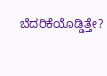ಬೆದರಿಕೆಯೊಡ್ಡಿತ್ತೇ?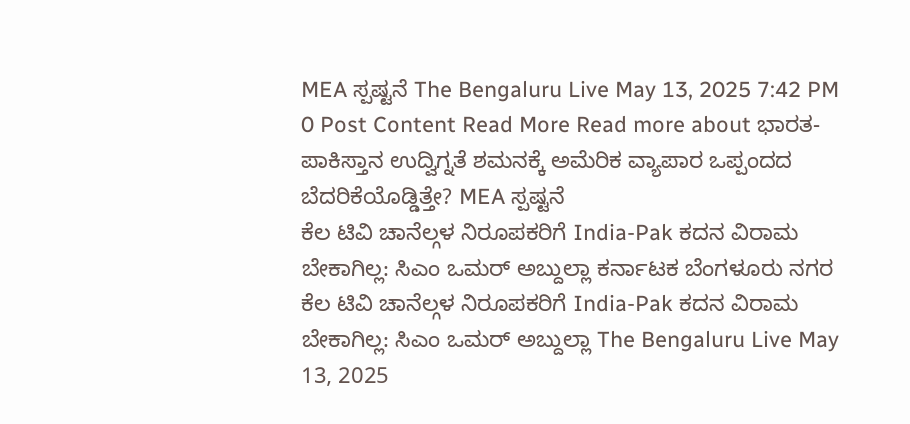MEA ಸ್ಪಷ್ಟನೆ The Bengaluru Live May 13, 2025 7:42 PM 0 Post Content Read More Read more about ಭಾರತ-ಪಾಕಿಸ್ತಾನ ಉದ್ವಿಗ್ನತೆ ಶಮನಕ್ಕೆ ಅಮೆರಿಕ ವ್ಯಾಪಾರ ಒಪ್ಪಂದದ ಬೆದರಿಕೆಯೊಡ್ಡಿತ್ತೇ? MEA ಸ್ಪಷ್ಟನೆ
ಕೆಲ ಟಿವಿ ಚಾನೆಲ್ಗಳ ನಿರೂಪಕರಿಗೆ India-Pak ಕದನ ವಿರಾಮ ಬೇಕಾಗಿಲ್ಲ: ಸಿಎಂ ಒಮರ್ ಅಬ್ದುಲ್ಲಾ ಕರ್ನಾಟಕ ಬೆಂಗಳೂರು ನಗರ ಕೆಲ ಟಿವಿ ಚಾನೆಲ್ಗಳ ನಿರೂಪಕರಿಗೆ India-Pak ಕದನ ವಿರಾಮ ಬೇಕಾಗಿಲ್ಲ: ಸಿಎಂ ಒಮರ್ ಅಬ್ದುಲ್ಲಾ The Bengaluru Live May 13, 2025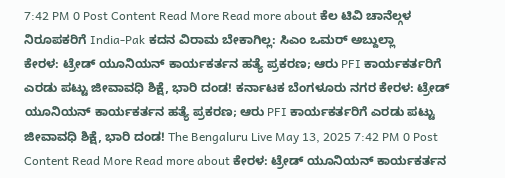7:42 PM 0 Post Content Read More Read more about ಕೆಲ ಟಿವಿ ಚಾನೆಲ್ಗಳ ನಿರೂಪಕರಿಗೆ India-Pak ಕದನ ವಿರಾಮ ಬೇಕಾಗಿಲ್ಲ: ಸಿಎಂ ಒಮರ್ ಅಬ್ದುಲ್ಲಾ
ಕೇರಳ: ಟ್ರೇಡ್ ಯೂನಿಯನ್ ಕಾರ್ಯಕರ್ತನ ಹತ್ಯೆ ಪ್ರಕರಣ; ಆರು PFI ಕಾರ್ಯಕರ್ತರಿಗೆ ಎರಡು ಪಟ್ಟು ಜೀವಾವಧಿ ಶಿಕ್ಷೆ, ಭಾರಿ ದಂಡ! ಕರ್ನಾಟಕ ಬೆಂಗಳೂರು ನಗರ ಕೇರಳ: ಟ್ರೇಡ್ ಯೂನಿಯನ್ ಕಾರ್ಯಕರ್ತನ ಹತ್ಯೆ ಪ್ರಕರಣ; ಆರು PFI ಕಾರ್ಯಕರ್ತರಿಗೆ ಎರಡು ಪಟ್ಟು ಜೀವಾವಧಿ ಶಿಕ್ಷೆ, ಭಾರಿ ದಂಡ! The Bengaluru Live May 13, 2025 7:42 PM 0 Post Content Read More Read more about ಕೇರಳ: ಟ್ರೇಡ್ ಯೂನಿಯನ್ ಕಾರ್ಯಕರ್ತನ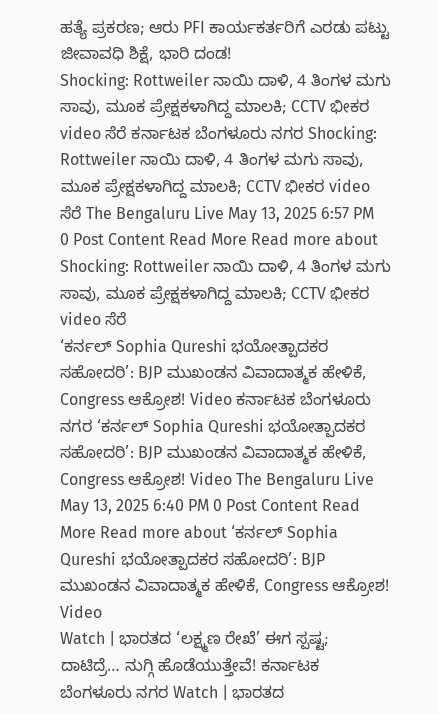ಹತ್ಯೆ ಪ್ರಕರಣ; ಆರು PFI ಕಾರ್ಯಕರ್ತರಿಗೆ ಎರಡು ಪಟ್ಟು ಜೀವಾವಧಿ ಶಿಕ್ಷೆ, ಭಾರಿ ದಂಡ!
Shocking: Rottweiler ನಾಯಿ ದಾಳಿ, 4 ತಿಂಗಳ ಮಗು ಸಾವು, ಮೂಕ ಪ್ರೇಕ್ಷಕಳಾಗಿದ್ದ ಮಾಲಕಿ; CCTV ಭೀಕರ video ಸೆರೆ ಕರ್ನಾಟಕ ಬೆಂಗಳೂರು ನಗರ Shocking: Rottweiler ನಾಯಿ ದಾಳಿ, 4 ತಿಂಗಳ ಮಗು ಸಾವು, ಮೂಕ ಪ್ರೇಕ್ಷಕಳಾಗಿದ್ದ ಮಾಲಕಿ; CCTV ಭೀಕರ video ಸೆರೆ The Bengaluru Live May 13, 2025 6:57 PM 0 Post Content Read More Read more about Shocking: Rottweiler ನಾಯಿ ದಾಳಿ, 4 ತಿಂಗಳ ಮಗು ಸಾವು, ಮೂಕ ಪ್ರೇಕ್ಷಕಳಾಗಿದ್ದ ಮಾಲಕಿ; CCTV ಭೀಕರ video ಸೆರೆ
‘ಕರ್ನಲ್ Sophia Qureshi ಭಯೋತ್ಪಾದಕರ ಸಹೋದರಿ’: BJP ಮುಖಂಡನ ವಿವಾದಾತ್ಮಕ ಹೇಳಿಕೆ, Congress ಆಕ್ರೋಶ! Video ಕರ್ನಾಟಕ ಬೆಂಗಳೂರು ನಗರ ‘ಕರ್ನಲ್ Sophia Qureshi ಭಯೋತ್ಪಾದಕರ ಸಹೋದರಿ’: BJP ಮುಖಂಡನ ವಿವಾದಾತ್ಮಕ ಹೇಳಿಕೆ, Congress ಆಕ್ರೋಶ! Video The Bengaluru Live May 13, 2025 6:40 PM 0 Post Content Read More Read more about ‘ಕರ್ನಲ್ Sophia Qureshi ಭಯೋತ್ಪಾದಕರ ಸಹೋದರಿ’: BJP ಮುಖಂಡನ ವಿವಾದಾತ್ಮಕ ಹೇಳಿಕೆ, Congress ಆಕ್ರೋಶ! Video
Watch | ಭಾರತದ ‘ಲಕ್ಷ್ಮಣ ರೇಖೆ’ ಈಗ ಸ್ಪಷ್ಟ; ದಾಟಿದ್ರೆ… ನುಗ್ಗಿ ಹೊಡೆಯುತ್ತೇವೆ! ಕರ್ನಾಟಕ ಬೆಂಗಳೂರು ನಗರ Watch | ಭಾರತದ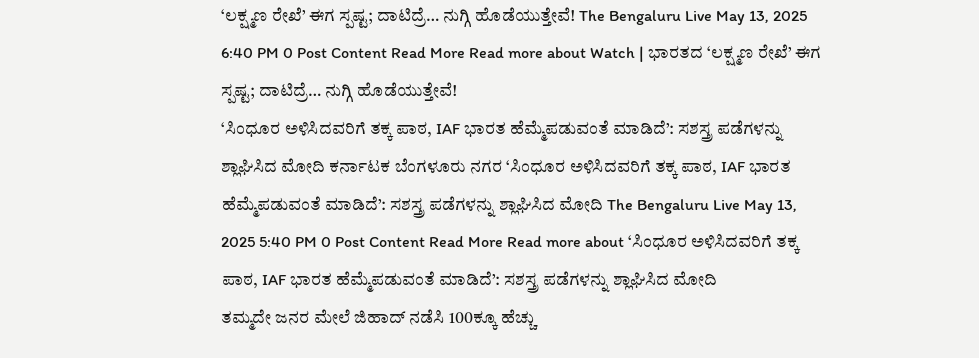‘ಲಕ್ಷ್ಮಣ ರೇಖೆ’ ಈಗ ಸ್ಪಷ್ಟ; ದಾಟಿದ್ರೆ… ನುಗ್ಗಿ ಹೊಡೆಯುತ್ತೇವೆ! The Bengaluru Live May 13, 2025 6:40 PM 0 Post Content Read More Read more about Watch | ಭಾರತದ ‘ಲಕ್ಷ್ಮಣ ರೇಖೆ’ ಈಗ ಸ್ಪಷ್ಟ; ದಾಟಿದ್ರೆ… ನುಗ್ಗಿ ಹೊಡೆಯುತ್ತೇವೆ!
‘ಸಿಂಧೂರ ಅಳಿಸಿದವರಿಗೆ ತಕ್ಕ ಪಾಠ, IAF ಭಾರತ ಹೆಮ್ಮೆಪಡುವಂತೆ ಮಾಡಿದೆ’: ಸಶಸ್ತ್ರ ಪಡೆಗಳನ್ನು ಶ್ಲಾಘಿಸಿದ ಮೋದಿ ಕರ್ನಾಟಕ ಬೆಂಗಳೂರು ನಗರ ‘ಸಿಂಧೂರ ಅಳಿಸಿದವರಿಗೆ ತಕ್ಕ ಪಾಠ, IAF ಭಾರತ ಹೆಮ್ಮೆಪಡುವಂತೆ ಮಾಡಿದೆ’: ಸಶಸ್ತ್ರ ಪಡೆಗಳನ್ನು ಶ್ಲಾಘಿಸಿದ ಮೋದಿ The Bengaluru Live May 13, 2025 5:40 PM 0 Post Content Read More Read more about ‘ಸಿಂಧೂರ ಅಳಿಸಿದವರಿಗೆ ತಕ್ಕ ಪಾಠ, IAF ಭಾರತ ಹೆಮ್ಮೆಪಡುವಂತೆ ಮಾಡಿದೆ’: ಸಶಸ್ತ್ರ ಪಡೆಗಳನ್ನು ಶ್ಲಾಘಿಸಿದ ಮೋದಿ
ತಮ್ಮದೇ ಜನರ ಮೇಲೆ ಜಿಹಾದ್ ನಡೆಸಿ 100ಕ್ಕೂ ಹೆಚ್ಚು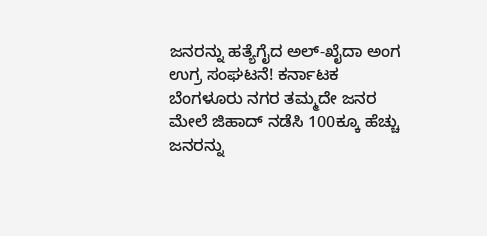ಜನರನ್ನು ಹತ್ಯೆಗೈದ ಅಲ್-ಖೈದಾ ಅಂಗ ಉಗ್ರ ಸಂಘಟನೆ! ಕರ್ನಾಟಕ ಬೆಂಗಳೂರು ನಗರ ತಮ್ಮದೇ ಜನರ ಮೇಲೆ ಜಿಹಾದ್ ನಡೆಸಿ 100ಕ್ಕೂ ಹೆಚ್ಚು ಜನರನ್ನು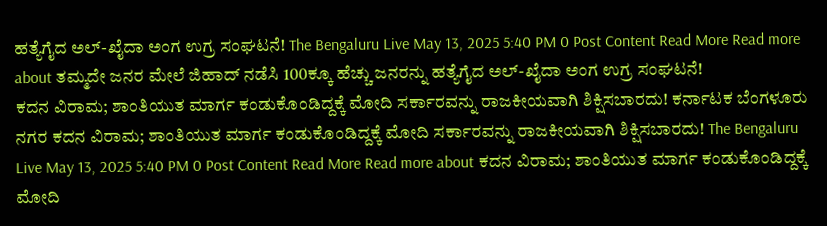ಹತ್ಯೆಗೈದ ಅಲ್-ಖೈದಾ ಅಂಗ ಉಗ್ರ ಸಂಘಟನೆ! The Bengaluru Live May 13, 2025 5:40 PM 0 Post Content Read More Read more about ತಮ್ಮದೇ ಜನರ ಮೇಲೆ ಜಿಹಾದ್ ನಡೆಸಿ 100ಕ್ಕೂ ಹೆಚ್ಚು ಜನರನ್ನು ಹತ್ಯೆಗೈದ ಅಲ್-ಖೈದಾ ಅಂಗ ಉಗ್ರ ಸಂಘಟನೆ!
ಕದನ ವಿರಾಮ; ಶಾಂತಿಯುತ ಮಾರ್ಗ ಕಂಡುಕೊಂಡಿದ್ದಕ್ಕೆ ಮೋದಿ ಸರ್ಕಾರವನ್ನು ರಾಜಕೀಯವಾಗಿ ಶಿಕ್ಷಿಸಬಾರದು! ಕರ್ನಾಟಕ ಬೆಂಗಳೂರು ನಗರ ಕದನ ವಿರಾಮ; ಶಾಂತಿಯುತ ಮಾರ್ಗ ಕಂಡುಕೊಂಡಿದ್ದಕ್ಕೆ ಮೋದಿ ಸರ್ಕಾರವನ್ನು ರಾಜಕೀಯವಾಗಿ ಶಿಕ್ಷಿಸಬಾರದು! The Bengaluru Live May 13, 2025 5:40 PM 0 Post Content Read More Read more about ಕದನ ವಿರಾಮ; ಶಾಂತಿಯುತ ಮಾರ್ಗ ಕಂಡುಕೊಂಡಿದ್ದಕ್ಕೆ ಮೋದಿ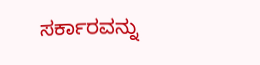ಸರ್ಕಾರವನ್ನು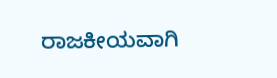ರಾಜಕೀಯವಾಗಿ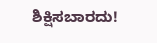ಶಿಕ್ಷಿಸಬಾರದು!